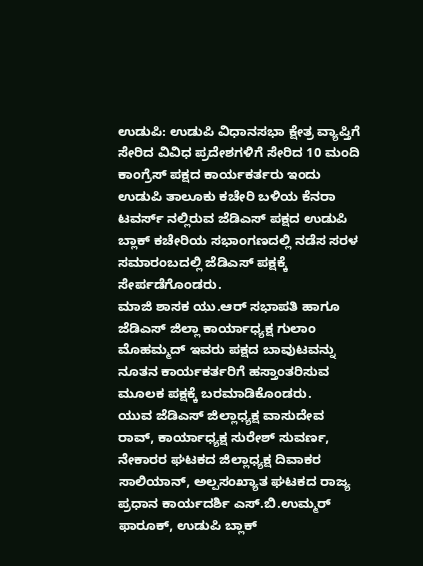ಉಡುಪಿ: ಉಡುಪಿ ವಿಧಾನಸಭಾ ಕ್ಷೇತ್ರ ವ್ಯಾಪ್ತಿಗೆ ಸೇರಿದ ವಿವಿಧ ಪ್ರದೇಶಗಳಿಗೆ ಸೇರಿದ 10 ಮಂದಿ ಕಾಂಗ್ರೆಸ್ ಪಕ್ಷದ ಕಾರ್ಯಕರ್ತರು ಇಂದು ಉಡುಪಿ ತಾಲೂಕು ಕಚೇರಿ ಬಳಿಯ ಕೆನರಾ ಟವರ್ಸ್ ನಲ್ಲಿರುವ ಜೆಡಿಎಸ್ ಪಕ್ಷದ ಉಡುಪಿ ಬ್ಲಾಕ್ ಕಚೇರಿಯ ಸಭಾಂಗಣದಲ್ಲಿ ನಡೆಸ ಸರಳ ಸಮಾರಂಬದಲ್ಲಿ ಜೆಡಿಎಸ್ ಪಕ್ಷಕ್ಕೆ ಸೇರ್ಪಡೆಗೊಂಡರು.
ಮಾಜಿ ಶಾಸಕ ಯು.ಆರ್ ಸಭಾಪತಿ ಹಾಗೂ ಜೆಡಿಎಸ್ ಜಿಲ್ಲಾ ಕಾರ್ಯಾಧ್ಯಕ್ಷ ಗುಲಾಂ ಮೊಹಮ್ಮದ್ ಇವರು ಪಕ್ಷದ ಬಾವುಟವನ್ನು ನೂತನ ಕಾರ್ಯಕರ್ತರಿಗೆ ಹಸ್ತಾಂತರಿಸುವ ಮೂಲಕ ಪಕ್ಷಕ್ಕೆ ಬರಮಾಡಿಕೊಂಡರು.
ಯುವ ಜೆಡಿಎಸ್ ಜಿಲ್ಲಾಧ್ಯಕ್ಷ ವಾಸುದೇವ ರಾವ್, ಕಾರ್ಯಾಧ್ಯಕ್ಷ ಸುರೇಶ್ ಸುವರ್ಣ, ನೇಕಾರರ ಘಟಕದ ಜಿಲ್ಲಾಧ್ಯಕ್ಷ ದಿವಾಕರ ಸಾಲಿಯಾನ್, ಅಲ್ಪಸಂಖ್ಯಾತ ಘಟಕದ ರಾಜ್ಯ ಪ್ರಧಾನ ಕಾರ್ಯದರ್ಶಿ ಎಸ್.ಬಿ.ಉಮ್ಮರ್ ಫಾರೂಕ್, ಉಡುಪಿ ಬ್ಲಾಕ್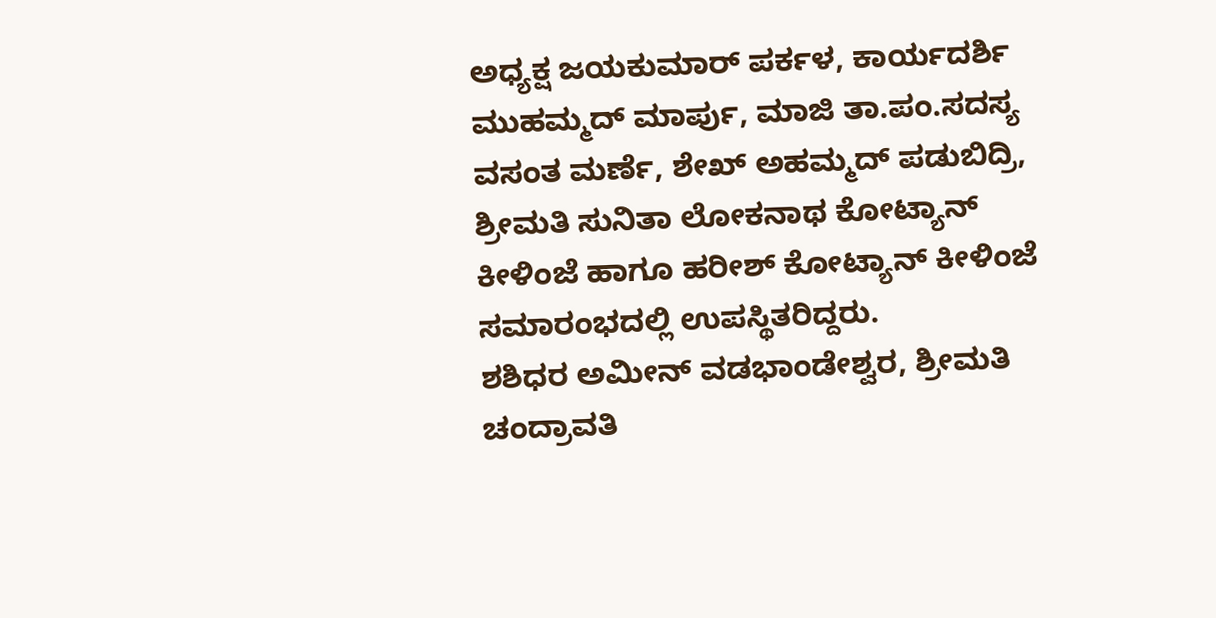ಅಧ್ಯಕ್ಷ ಜಯಕುಮಾರ್ ಪರ್ಕಳ, ಕಾರ್ಯದರ್ಶಿ ಮುಹಮ್ಮದ್ ಮಾರ್ಪು, ಮಾಜಿ ತಾ.ಪಂ.ಸದಸ್ಯ ವಸಂತ ಮರ್ಣೆ, ಶೇಖ್ ಅಹಮ್ಮದ್ ಪಡುಬಿದ್ರಿ, ಶ್ರೀಮತಿ ಸುನಿತಾ ಲೋಕನಾಥ ಕೋಟ್ಯಾನ್ ಕೀಳಿಂಜೆ ಹಾಗೂ ಹರೀಶ್ ಕೋಟ್ಯಾನ್ ಕೀಳಿಂಜೆ ಸಮಾರಂಭದಲ್ಲಿ ಉಪಸ್ಥಿತರಿದ್ದರು.
ಶಶಿಧರ ಅಮೀನ್ ವಡಭಾಂಡೇಶ್ವರ, ಶ್ರೀಮತಿ ಚಂದ್ರಾವತಿ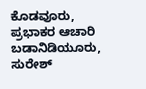ಕೊಡವೂರು, ಪ್ರಭಾಕರ ಆಚಾರಿ ಬಡಾನಿಡಿಯೂರು, ಸುರೇಶ್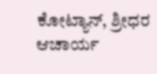ಕೋಟ್ಯಾನ್, ಶ್ರೀಧರ ಆಚಾರ್ಯ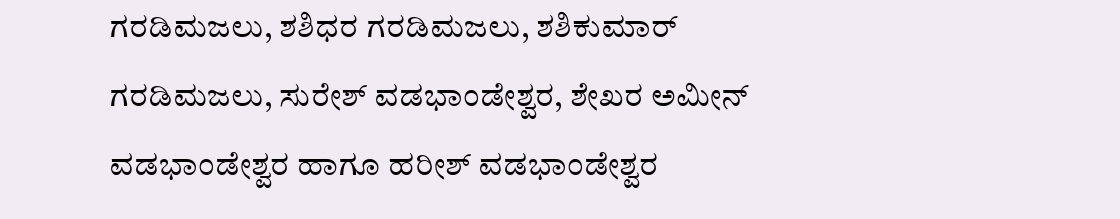ಗರಡಿಮಜಲು, ಶಶಿಧರ ಗರಡಿಮಜಲು, ಶಶಿಕುಮಾರ್ ಗರಡಿಮಜಲು, ಸುರೇಶ್ ವಡಭಾಂಡೇಶ್ವರ, ಶೇಖರ ಅಮೀನ್ ವಡಭಾಂಡೇಶ್ವರ ಹಾಗೂ ಹರೀಶ್ ವಡಭಾಂಡೇಶ್ವರ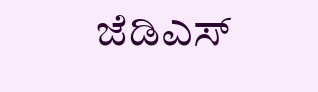ಜೆಡಿಎಸ್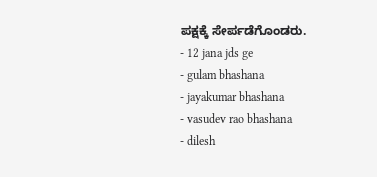ಪಕ್ಷಕ್ಕೆ ಸೇರ್ಪಡೆಗೊಂಡರು.
- 12 jana jds ge
- gulam bhashana
- jayakumar bhashana
- vasudev rao bhashana
- dilesh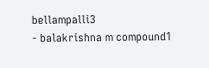bellampalli3
- balakrishna m compound1